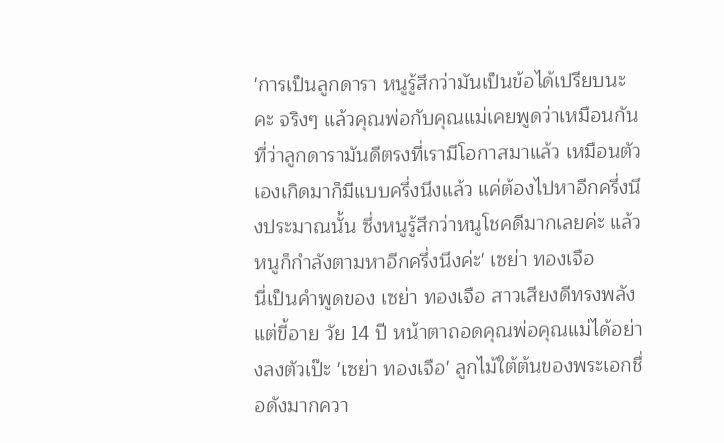'การเป็นลูกดารา หนูรู้สึกว่ามันเป็นข้อได้เปรียบนะคะ จริงๆ แล้วคุณพ่อกับคุณแม่เคยพูดว่าเหมือนกันที่ว่าลูกดารามันดีตรงที่เรามีโอกาสมาแล้ว เหมือนตัวเองเกิดมาก็มีแบบครึ่งนึงแล้ว แค่ต้องไปหาอีกครึ่งนึงประมาณนั้น ซึ่งหนูรู้สึกว่าหนูโชคดีมากเลยค่ะ แล้วหนูก็กำลังตามหาอีกครึ่งนึงค่ะ' เซย่า ทองเจือ
นี่เป็นคำพูดของ เซย่า ทองเจือ สาวเสียงดีทรงพลัง แต่ขี้อาย วัย 14 ปี หน้าตาถอดคุณพ่อคุณแม่ได้อย่างลงตัวเป๊ะ 'เซย่า ทองเจือ' ลูกไม้ใต้ต้นของพระเอกชื่อดังมากควา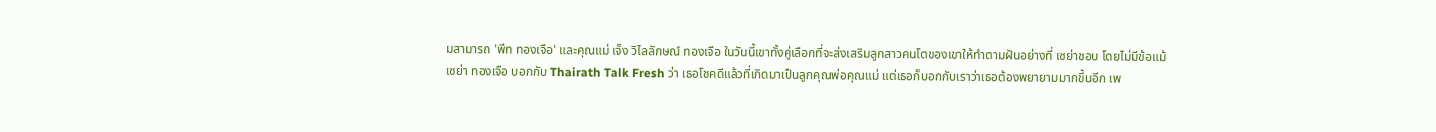มสามารถ 'พีท ทองเจือ' และคุณแม่ เจ็ง วิไลลักษณ์ ทองเจือ ในวันนี้เขาทั้งคู่เลือกที่จะส่งเสริมลูกสาวคนโตของเขาให้ทำตามฝันอย่างที่ เซย่าชอบ โดยไม่มีข้อแม้
เซย่า ทองเจือ บอกกับ Thairath Talk Fresh ว่า เธอโชคดีแล้วที่เกิดมาเป็นลูกคุณพ่อคุณแม่ แต่เธอก็บอกกับเราว่าเธอต้องพยายามมากขึ้นอีก เพ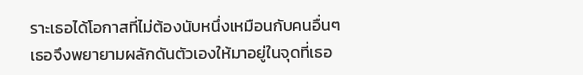ราะเธอได้โอกาสที่ไม่ต้องนับหนึ่งเหมือนกับคนอื่นๆ เธอจึงพยายามผลักดันตัวเองให้มาอยู่ในจุดที่เธอ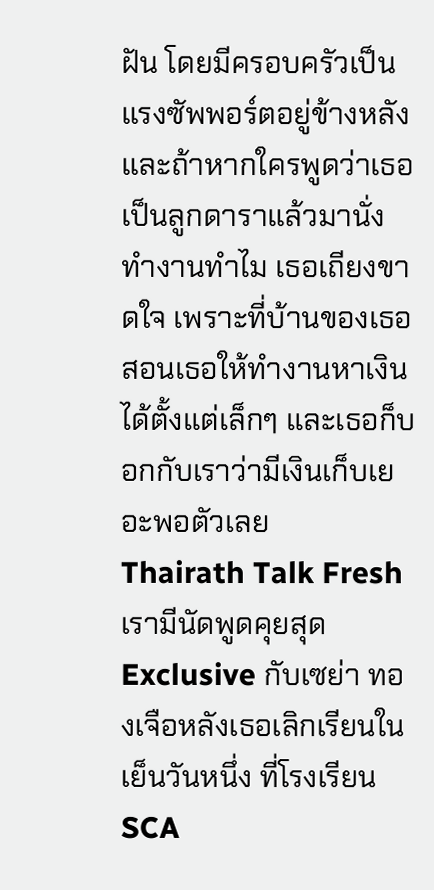ฝัน โดยมีครอบครัวเป็นแรงซัพพอร์ตอยู่ข้างหลัง
และถ้าหากใครพูดว่าเธอเป็นลูกดาราแล้วมานั่งทำงานทำไม เธอเถียงขาดใจ เพราะที่บ้านของเธอ สอนเธอให้ทำงานหาเงินได้ตั้งแต่เล็กๆ และเธอก็บอกกับเราว่ามีเงินเก็บเยอะพอตัวเลย
Thairath Talk Fresh เรามีนัดพูดคุยสุด Exclusive กับเซย่า ทองเจือหลังเธอเลิกเรียนในเย็นวันหนึ่ง ที่โรงเรียน SCA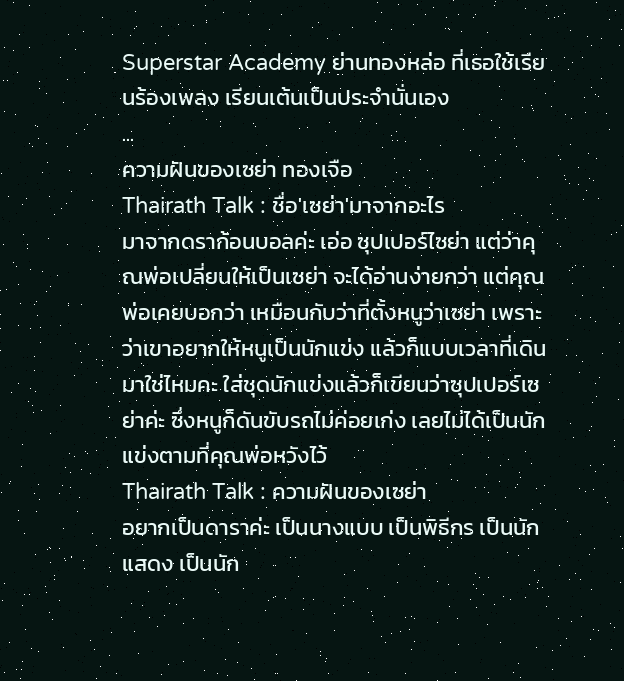Superstar Academy ย่านทองหล่อ ที่เธอใช้เรียนร้องเพลง เรียนเต้นเป็นประจำนั่นเอง
...
ความฝันของเซย่า ทองเจือ
Thairath Talk : ชื่อ'เซย่า'มาจากอะไร
มาจากดราก้อนบอลค่ะ เอ่อ ซุปเปอร์ไซย่า แต่ว่าคุณพ่อเปลี่ยนให้เป็นเซย่า จะได้อ่านง่ายกว่า แต่คุณพ่อเคยบอกว่า เหมือนกับว่าที่ตั้งหนูว่าเซย่า เพราะว่าเขาอยากให้หนูเป็นนักแข่ง แล้วก็แบบเวลาที่เดินมาใช่ไหมคะ ใส่ชุดนักแข่งแล้วก็เขียนว่าซุปเปอร์เซย่าค่ะ ซึ่งหนูก็ดันขับรถไม่ค่อยเก่ง เลยไม่ได้เป็นนักแข่งตามที่คุณพ่อหวังไว้
Thairath Talk : ความฝันของเซย่า
อยากเป็นดาราค่ะ เป็นนางแบบ เป็นพิธีกร เป็นนักแสดง เป็นนัก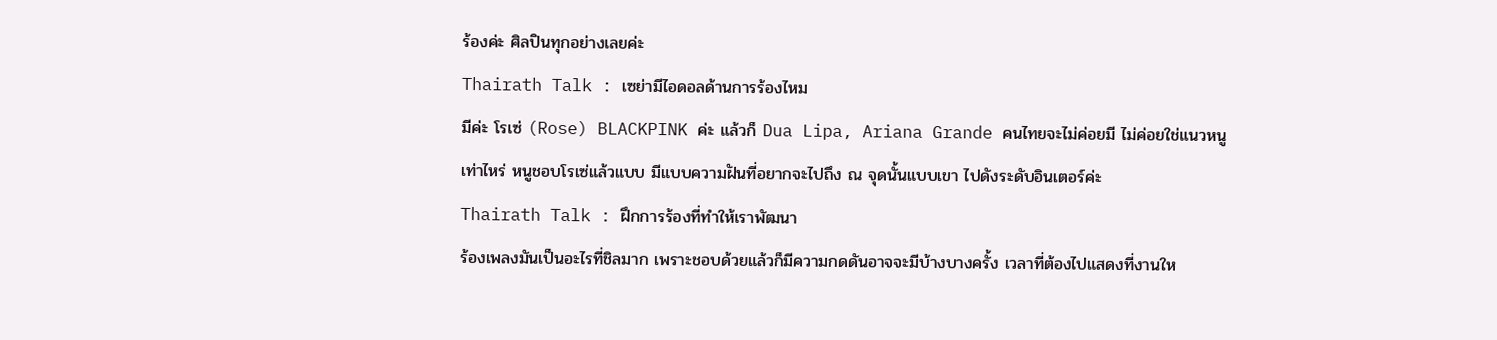ร้องค่ะ ศิลปินทุกอย่างเลยค่ะ
Thairath Talk : เซย่ามีไอดอลด้านการร้องไหม
มีค่ะ โรเซ่ (Rose) BLACKPINK ค่ะ แล้วก็ Dua Lipa, Ariana Grande คนไทยจะไม่ค่อยมี ไม่ค่อยใช่แนวหนูเท่าไหร่ หนูชอบโรเซ่แล้วแบบ มีแบบความฝันที่อยากจะไปถึง ณ จุดนั้นแบบเขา ไปดังระดับอินเตอร์ค่ะ
Thairath Talk : ฝึกการร้องที่ทำให้เราพัฒนา
ร้องเพลงมันเป็นอะไรที่ชิลมาก เพราะชอบด้วยแล้วก็มีความกดดันอาจจะมีบ้างบางครั้ง เวลาที่ต้องไปแสดงที่งานให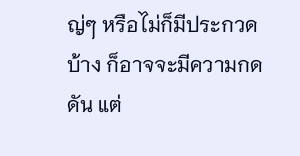ญ่ๆ หรือไม่ก็มีประกวดบ้าง ก็อาจจะมีความกดดัน แต่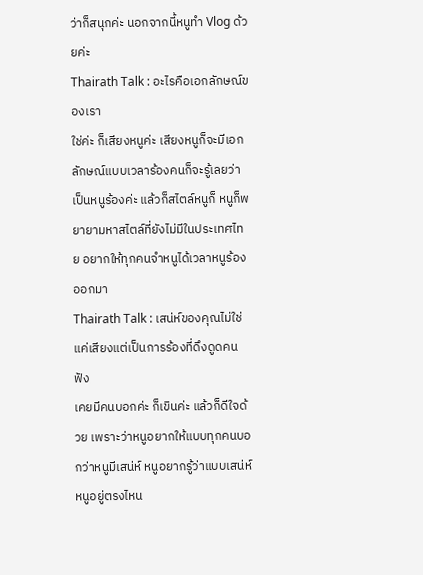ว่าก็สนุกค่ะ นอกจากนี้หนูทำ Vlog ด้วยค่ะ
Thairath Talk : อะไรคือเอกลักษณ์ของเรา
ใช่ค่ะ ก็เสียงหนูค่ะ เสียงหนูก็จะมีเอกลักษณ์แบบเวลาร้องคนก็จะรู้เลยว่าเป็นหนูร้องค่ะ แล้วก็สไตล์หนูก็ หนูก็พยายามหาสไตล์ที่ยังไม่มีในประเทศไทย อยากให้ทุกคนจำหนูได้เวลาหนูร้องออกมา
Thairath Talk : เสน่ห์ของคุณไม่ใช่แค่เสียงแต่เป็นการร้องที่ดึงดูดคนฟัง
เคยมีคนบอกค่ะ ก็เขินค่ะ แล้วก็ดีใจด้วย เพราะว่าหนูอยากให้แบบทุกคนบอกว่าหนูมีเสน่ห์ หนูอยากรู้ว่าแบบเสน่ห์หนูอยู่ตรงไหน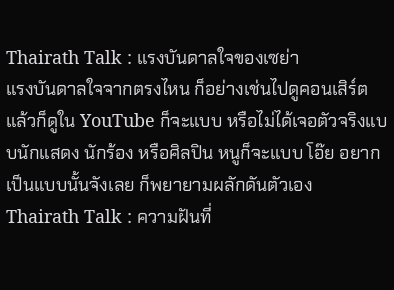Thairath Talk : แรงบันดาลใจของเซย่า
แรงบันดาลใจจากตรงไหน ก็อย่างเช่นไปดูคอนเสิร์ต แล้วก็ดูใน YouTube ก็จะแบบ หรือไม่ได้เจอตัวจริงแบบนักแสดง นักร้อง หรือศิลปิน หนูก็จะแบบ โอ๊ย อยากเป็นแบบนั้นจังเลย ก็พยายามผลักดันตัวเอง
Thairath Talk : ความฝันที่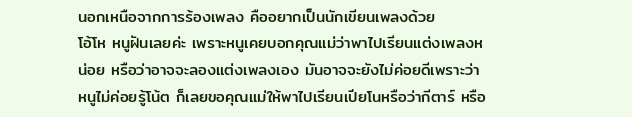นอกเหนือจากการร้องเพลง คืออยากเป็นนักเขียนเพลงด้วย
โอ้โห หนูฝันเลยค่ะ เพราะหนูเคยบอกคุณแม่ว่าพาไปเรียนแต่งเพลงหน่อย หรือว่าอาจจะลองแต่งเพลงเอง มันอาจจะยังไม่ค่อยดีเพราะว่าหนูไม่ค่อยรู้โน้ต ก็เลยขอคุณแม่ให้พาไปเรียนเปียโนหรือว่ากีตาร์ หรือ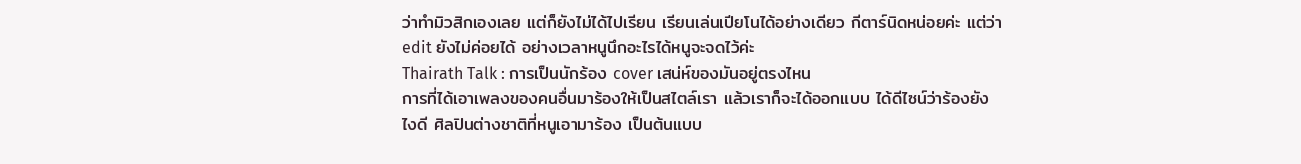ว่าทำมิวสิกเองเลย แต่ก็ยังไม่ได้ไปเรียน เรียนเล่นเปียโนได้อย่างเดียว กีตาร์นิดหน่อยค่ะ แต่ว่า edit ยังไม่ค่อยได้ อย่างเวลาหนูนึกอะไรได้หนูจะจดไว้ค่ะ
Thairath Talk : การเป็นนักร้อง cover เสน่ห์ของมันอยู่ตรงไหน
การที่ได้เอาเพลงของคนอื่นมาร้องให้เป็นสไตล์เรา แล้วเราก็จะได้ออกแบบ ได้ดีไซน์ว่าร้องยังไงดี ศิลปินต่างชาติที่หนูเอามาร้อง เป็นต้นแบบ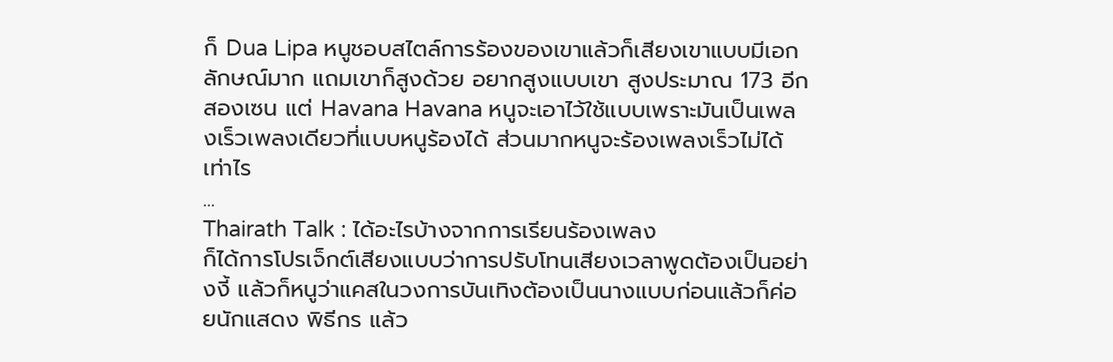ก็ Dua Lipa หนูชอบสไตล์การร้องของเขาแล้วก็เสียงเขาแบบมีเอกลักษณ์มาก แถมเขาก็สูงด้วย อยากสูงแบบเขา สูงประมาณ 173 อีกสองเซน แต่ Havana Havana หนูจะเอาไว้ใช้แบบเพราะมันเป็นเพลงเร็วเพลงเดียวที่แบบหนูร้องได้ ส่วนมากหนูจะร้องเพลงเร็วไม่ได้เท่าไร
...
Thairath Talk : ได้อะไรบ้างจากการเรียนร้องเพลง
ก็ได้การโปรเจ็กต์เสียงแบบว่าการปรับโทนเสียงเวลาพูดต้องเป็นอย่างงี้ แล้วก็หนูว่าแคสในวงการบันเทิงต้องเป็นนางแบบก่อนแล้วก็ค่อยนักแสดง พิธีกร แล้ว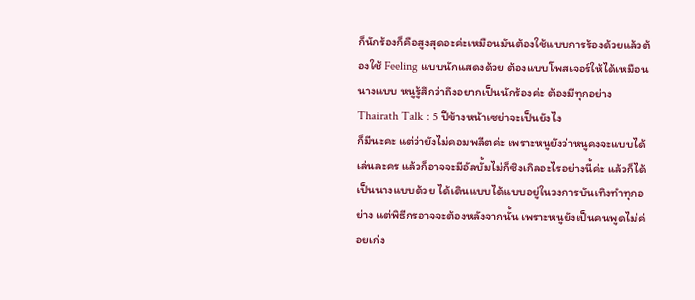ก็นักร้องก็คือสูงสุดอะค่ะเหมือนมันต้องใช้แบบการร้องด้วยแล้วต้องใช้ Feeling แบบนักแสดงด้วย ต้องแบบโพสเจอร์ให้ได้เหมือนนางแบบ หนูรู้สึกว่าถึงอยากเป็นนักร้องค่ะ ต้องมีทุกอย่าง
Thairath Talk : 5 ปีข้างหน้าเซย่าจะเป็นยังไง
ก็มีนะคะ แต่ว่ายังไม่คอมพลีตค่ะ เพราะหนูยังว่าหนูคงจะแบบได้เล่นละคร แล้วก็อาจจะมีอัลบั้มไม่ก็ซิงเกิลอะไรอย่างนี้ค่ะ แล้วก็ได้เป็นนางแบบด้วย ได้เดินแบบได้แบบอยู่ในวงการบันเทิงทำทุกอย่าง แต่พิธีกรอาจจะต้องหลังจากนั้น เพราะหนูยังเป็นคนพูดไม่ค่อยเก่ง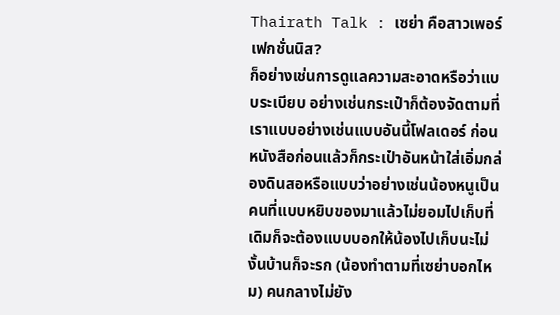Thairath Talk : เซย่า คือสาวเพอร์เฟกชั่นนิส?
ก็อย่างเช่นการดูแลความสะอาดหรือว่าแบบระเบียบ อย่างเช่นกระเป๋าก็ต้องจัดตามที่เราแบบอย่างเช่นแบบอันนี้โฟลเดอร์ ก่อนหนังสือก่อนแล้วก็กระเป๋าอันหน้าใส่เอิ่มกล่องดินสอหรือแบบว่าอย่างเช่นน้องหนูเป็นคนที่แบบหยิบของมาแล้วไม่ยอมไปเก็บที่เดิมก็จะต้องแบบบอกให้น้องไปเก็บนะไม่งั้นบ้านก็จะรก (น้องทำตามที่เซย่าบอกไหม) คนกลางไม่ยัง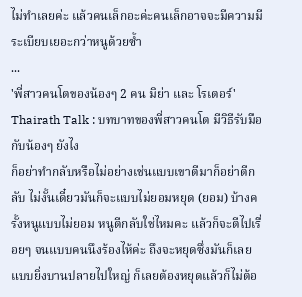ไม่ทำเลยค่ะ แล้วคนเล็กอะค่ะคนเล็กอาจจะมีความมีระเบียบเยอะกว่าหนูด้วยซ้ำ
...
'พี่สาวคนโตของน้องๆ 2 คน มิย่า และ โรเตอร์'
Thairath Talk : บทบาทของพี่สาวคนโต มีวิธีรับมือกับน้องๆ ยังไง
ก็อย่าทำกลับหรือไม่อย่างเช่นแบบเขาตีมาก็อย่าตีกลับ ไม่งั้นเดี๋ยวมันก็จะแบบไม่ยอมหยุด (ยอม) บ้างครั้งหนูแบบไม่ยอม หนูตีกลับใช่ไหมคะ แล้วก็จะตีไปเรื่อยๆ จนแบบคนนึงร้องไห้ค่ะ ถึงจะหยุดซึ่งมันก็เลยแบบยิ่งบานปลายไปใหญ่ ก็เลยต้องหยุดแล้วก็ไม่ต้อ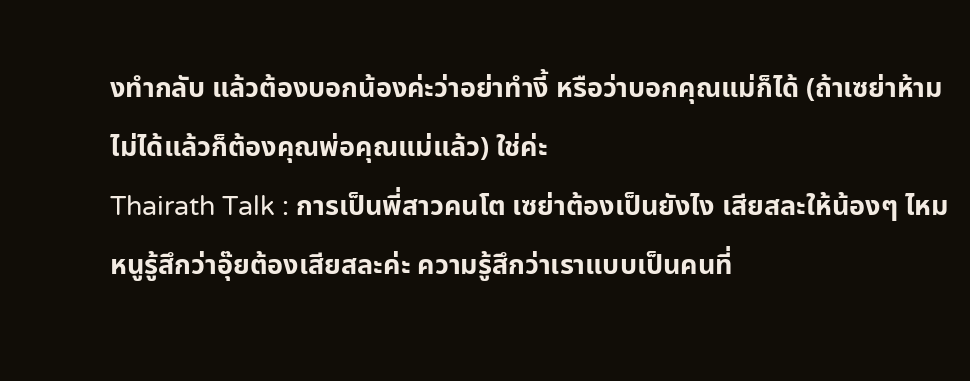งทำกลับ แล้วต้องบอกน้องค่ะว่าอย่าทำงี้ หรือว่าบอกคุณแม่ก็ได้ (ถ้าเซย่าห้ามไม่ได้แล้วก็ต้องคุณพ่อคุณแม่แล้ว) ใช่ค่ะ
Thairath Talk : การเป็นพี่สาวคนโต เซย่าต้องเป็นยังไง เสียสละให้น้องๆ ไหม
หนูรู้สึกว่าอุ๊ยต้องเสียสละค่ะ ความรู้สึกว่าเราแบบเป็นคนที่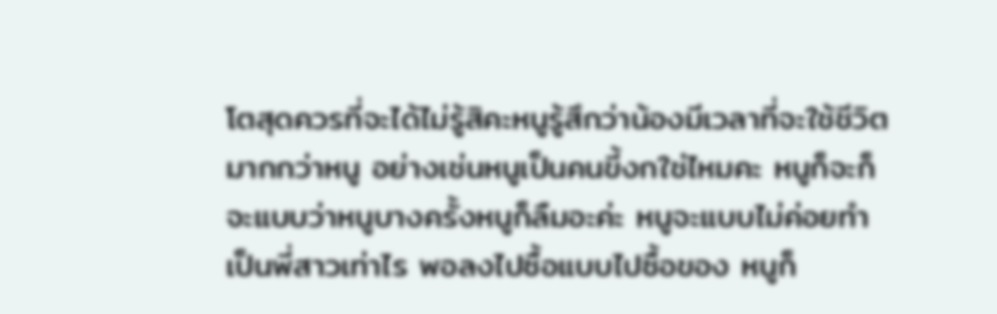โตสุดควรที่จะได้ไม่รู้สิคะหนูรู้สึกว่าน้องมีเวลาที่จะใช้ชีวิตมากกว่าหนู อย่างเช่นหนูเป็นคนขี้งกใช่ไหมคะ หนูก็จะก็จะแบบว่าหนูบางครั้งหนูก็ลืมอะค่ะ หนูจะแบบไม่ค่อยทำเป็นพี่สาวเท่าไร พอลงไปซื้อแบบไปซื้อของ หนูก็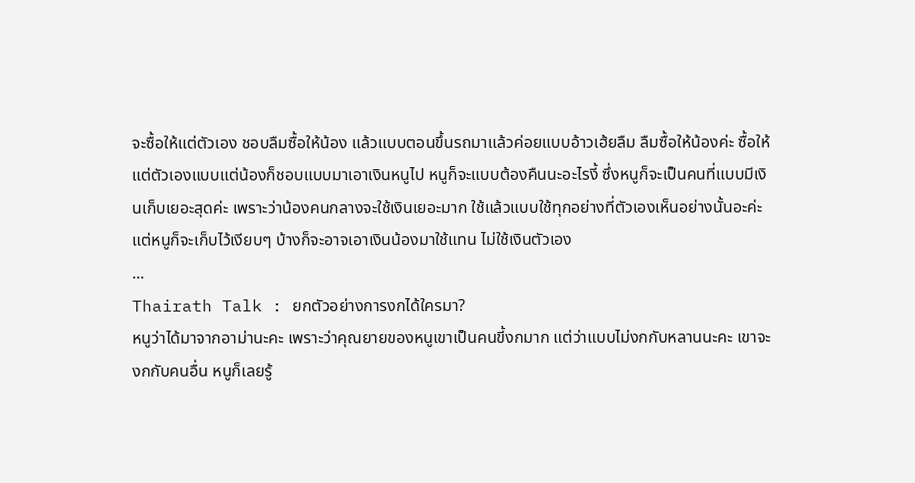จะซื้อให้แต่ตัวเอง ชอบลืมซื้อให้น้อง แล้วแบบตอนขึ้นรถมาแล้วค่อยแบบอ้าวเฮ้ยลืม ลืมซื้อให้น้องค่ะ ซื้อให้แต่ตัวเองแบบแต่น้องก็ชอบแบบมาเอาเงินหนูไป หนูก็จะแบบต้องคืนนะอะไรงี้ ซึ่งหนูก็จะเป็นคนที่แบบมีเงินเก็บเยอะสุดค่ะ เพราะว่าน้องคนกลางจะใช้เงินเยอะมาก ใช้แล้วแบบใช้ทุกอย่างที่ตัวเองเห็นอย่างนั้นอะค่ะ แต่หนูก็จะเก็บไว้เงียบๆ บ้างก็จะอาจเอาเงินน้องมาใช้แทน ไม่ใช้เงินตัวเอง
...
Thairath Talk : ยกตัวอย่างการงกได้ใครมา?
หนูว่าได้มาจากอาม่านะคะ เพราะว่าคุณยายของหนูเขาเป็นคนขี้งกมาก แต่ว่าแบบไม่งกกับหลานนะคะ เขาจะงกกับคนอื่น หนูก็เลยรู้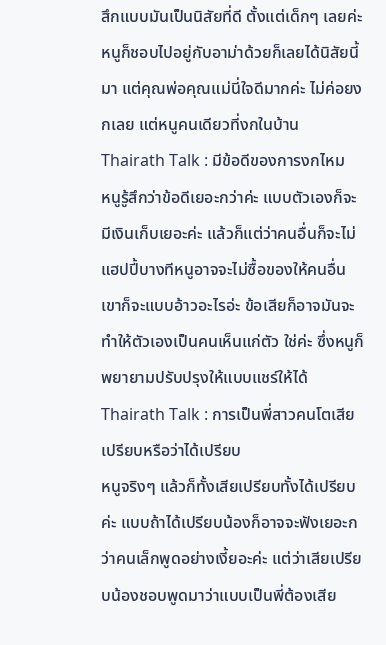สึกแบบมันเป็นนิสัยที่ดี ตั้งแต่เด็กๆ เลยค่ะ หนูก็ชอบไปอยู่กับอาม่าด้วยก็เลยได้นิสัยนี้มา แต่คุณพ่อคุณแม่นี่ใจดีมากค่ะ ไม่ค่อยงกเลย แต่หนูคนเดียวที่งกในบ้าน
Thairath Talk : มีข้อดีของการงกไหม
หนูรู้สึกว่าข้อดีเยอะกว่าค่ะ แบบตัวเองก็จะมีเงินเก็บเยอะค่ะ แล้วก็แต่ว่าคนอื่นก็จะไม่แฮปปี้บางทีหนูอาจจะไม่ซื้อของให้คนอื่น เขาก็จะแบบอ้าวอะไรอ่ะ ข้อเสียก็อาจมันจะทำให้ตัวเองเป็นคนเห็นแก่ตัว ใช่ค่ะ ซึ่งหนูก็พยายามปรับปรุงให้แบบแชร์ให้ได้
Thairath Talk : การเป็นพี่สาวคนโตเสียเปรียบหรือว่าได้เปรียบ
หนูจริงๆ แล้วก็ทั้งเสียเปรียบทั้งได้เปรียบค่ะ แบบถ้าได้เปรียบน้องก็อาจจะฟังเยอะกว่าคนเล็กพูดอย่างเงี้ยอะค่ะ แต่ว่าเสียเปรียบน้องชอบพูดมาว่าแบบเป็นพี่ต้องเสีย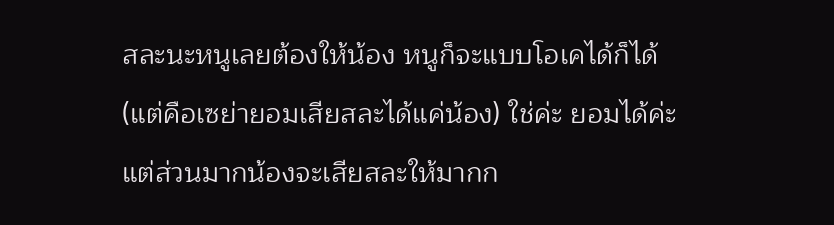สละนะหนูเลยต้องให้น้อง หนูก็จะแบบโอเคได้ก็ได้ (แต่คือเซย่ายอมเสียสละได้แค่น้อง) ใช่ค่ะ ยอมได้ค่ะแต่ส่วนมากน้องจะเสียสละให้มากก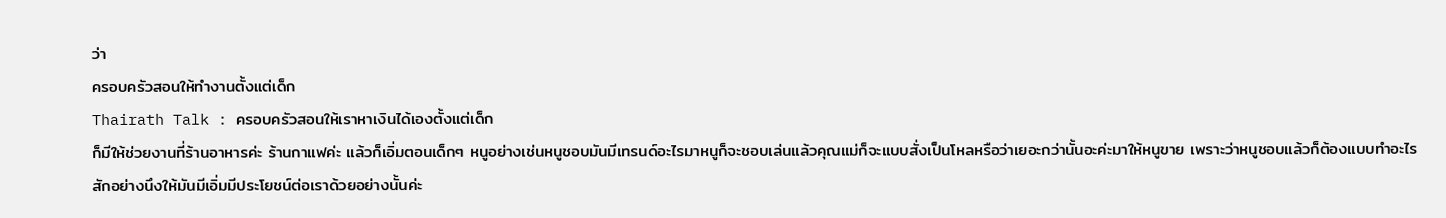ว่า
ครอบครัวสอนให้ทำงานตั้งแต่เด็ก
Thairath Talk : ครอบครัวสอนให้เราหาเงินได้เองตั้งแต่เด็ก
ก็มีให้ช่วยงานที่ร้านอาหารค่ะ ร้านกาแฟค่ะ แล้วก็เอิ่มตอนเด็กๆ หนูอย่างเช่นหนูชอบมันมีเทรนด์อะไรมาหนูก็จะชอบเล่นแล้วคุณแม่ก็จะแบบสั่งเป็นโหลหรือว่าเยอะกว่านั้นอะค่ะมาให้หนูขาย เพราะว่าหนูชอบแล้วก็ต้องแบบทำอะไรสักอย่างนึงให้มันมีเอิ่มมีประโยชน์ต่อเราด้วยอย่างนั้นค่ะ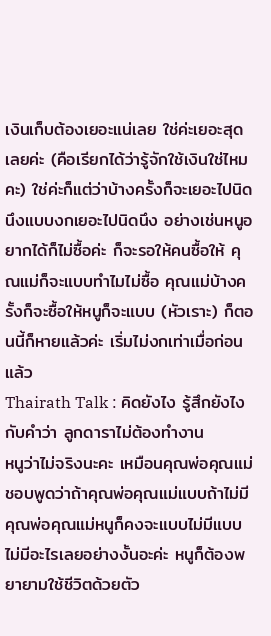เงินเก็บต้องเยอะแน่เลย ใช่ค่ะเยอะสุดเลยค่ะ (คือเรียกได้ว่ารู้จักใช้เงินใช่ไหมคะ) ใช่ค่ะก็แต่ว่าบ้างครั้งก็จะเยอะไปนิดนึงแบบงกเยอะไปนิดนึง อย่างเช่นหนูอยากได้ก็ไม่ซื้อค่ะ ก็จะรอให้คนซื้อให้ คุณแม่ก็จะแบบทำไมไม่ซื้อ คุณแม่บ้างครั้งก็จะซื้อให้หนูก็จะแบบ (หัวเราะ) ก็ตอนนี้ก็หายแล้วค่ะ เริ่มไม่งกเท่าเมื่อก่อนแล้ว
Thairath Talk : คิดยังไง รู้สึกยังไงกับคำว่า ลูกดาราไม่ต้องทำงาน
หนูว่าไม่จริงนะคะ เหมือนคุณพ่อคุณแม่ชอบพูดว่าถ้าคุณพ่อคุณแม่แบบถ้าไม่มีคุณพ่อคุณแม่หนูก็คงจะแบบไม่มีแบบไม่มีอะไรเลยอย่างงั้นอะค่ะ หนูก็ต้องพยายามใช้ชีวิตด้วยตัว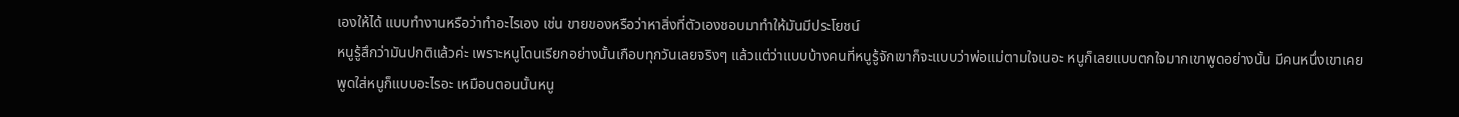เองให้ได้ แบบทำงานหรือว่าทำอะไรเอง เช่น ขายของหรือว่าหาสิ่งที่ตัวเองชอบมาทำให้มันมีประโยชน์
หนูรู้สึกว่ามันปกติแล้วค่ะ เพราะหนูโดนเรียกอย่างนั้นเกือบทุกวันเลยจริงๆ แล้วแต่ว่าแบบบ้างคนที่หนูรู้จักเขาก็จะแบบว่าพ่อแม่ตามใจเนอะ หนูก็เลยแบบตกใจมากเขาพูดอย่างนั้น มีคนหนึ่งเขาเคยพูดใส่หนูก็แบบอะไรอะ เหมือนตอนนั้นหนู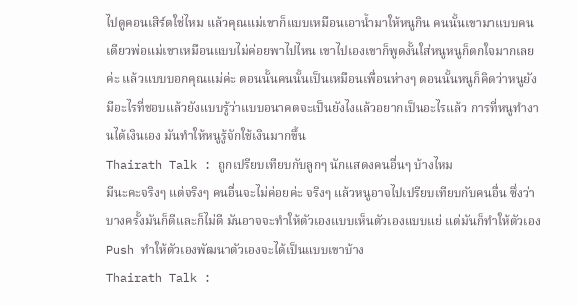ไปดูคอนเสิร์ตใช่ไหม แล้วคุณแม่เขาก็แบบเหมือนเอาน้ำมาให้หนูกิน คนนั้นเขามาแบบคนเดียวพ่อแม่เขาเหมือนแบบไม่ค่อยพาไปไหน เขาไปเองเขาก็พูดงั้นใส่หนูหนูก็ตกใจมากเลยค่ะ แล้วแบบบอกคุณแม่ค่ะ ตอนนั้นคนนั้นเป็นเหมือนเพื่อนห่างๆ ตอนนั้นหนูก็คิดว่าหนูยังมีอะไรที่ชอบแล้วยังแบบรู้ว่าแบบอนาคตจะเป็นยังไงแล้วอยากเป็นอะไรแล้ว การที่หนูทำงานได้เงินเอง มันทำให้หนูรู้จักใช้เงินมากขึ้น
Thairath Talk : ถูกเปรียบเทียบกับลูกๆ นักแสดงคนอื่นๆ บ้างไหม
มีนะคะจริงๆ แต่จริงๆ คนอื่นจะไม่ค่อยค่ะ จริงๆ แล้วหนูอาจไปเปรียบเทียบกับคนอื่น ซึ่งว่าบางครั้งมันก็ดีและก็ไม่ดี มันอาจจะทำให้ตัวเองแบบเห็นตัวเองแบบแย่ แต่มันก็ทำให้ตัวเอง Push ทำให้ตัวเองพัฒนาตัวเองจะได้เป็นแบบเขาบ้าง
Thairath Talk :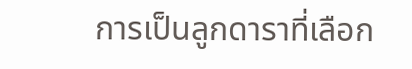การเป็นลูกดาราที่เลือก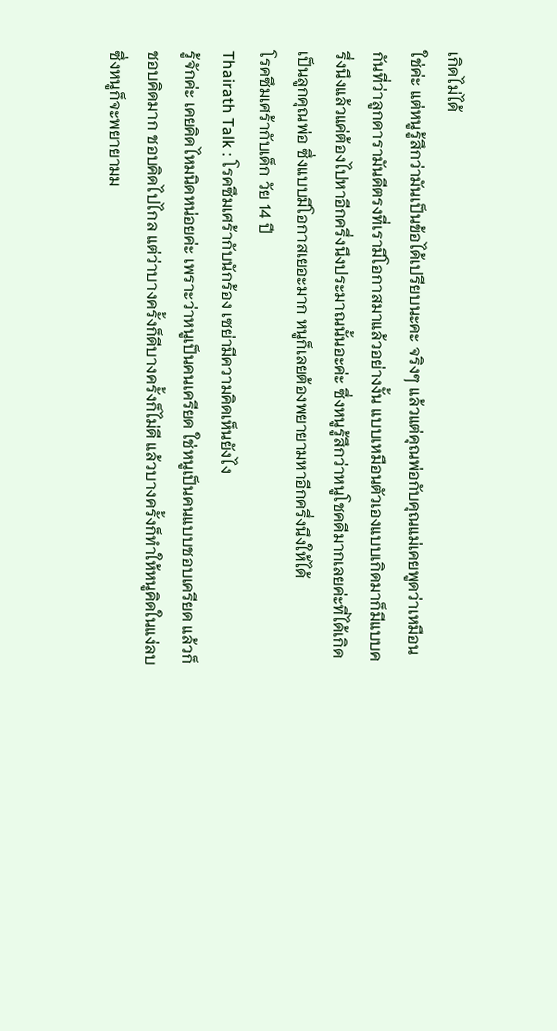เกิดไม่ได้
ใช่ค่ะ แต่หนูรู้สึกว่ามันเป็นข้อได้เปรียบนะคะ จริงๆ แล้วแต่คุณพ่อกับคุณแม่เคยพูดว่าเหมือนกันที่ว่าลูกดารามันดีตรงที่เรามีโอกาสมาแล้วอย่างงั้น แบบเหมือนตัวเองแบบเกิดมาก็มีแบบครึ่งนึงแล้วแค่ต้องไปหาอีกครึ่งนึงประมาณนั้นอะค่ะ ซึ่งหนูรู้สึกว่าหนูโชคดีมากเลยค่ะที่ได้เกิดเป็นลูกคุณพ่อ ซึ่งแบบมีโอกาสเยอะมาก หนูก็เลยต้องพยายามหาอีกครึ่งนึงให้ได้
โรคซึมเศร้ากับเด็ก วัย 14 ปี
Thairath Talk : โรคซึมเศร้ากับนักร้อง เซย่ามีความคิดเห็นยังไง
รู้จักค่ะ เคยคิดไหมนิดหน่อยค่ะ เพราะว่าหนูเป็นคนเครียด ใช่หนูเป็นคนแบบชอบเครียด แล้วก็ชอบคิดมาก ชอบคิดไปไกล แต่ว่าบางครั้งก็ดีบางครั้งก็ไม่ดี แล้วบางครั้งก็ทำให้หนูคิดในแง่ลบ ซึ่งหนูก็จะพยายามม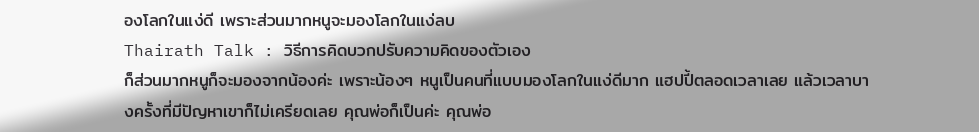องโลกในแง่ดี เพราะส่วนมากหนูจะมองโลกในแง่ลบ
Thairath Talk : วิธีการคิดบวกปรับความคิดของตัวเอง
ก็ส่วนมากหนูก็จะมองจากน้องค่ะ เพราะน้องๆ หนูเป็นคนที่แบบมองโลกในแง่ดีมาก แฮปปี้ตลอดเวลาเลย แล้วเวลาบางครั้งที่มีปัญหาเขาก็ไม่เครียดเลย คุณพ่อก็เป็นค่ะ คุณพ่อ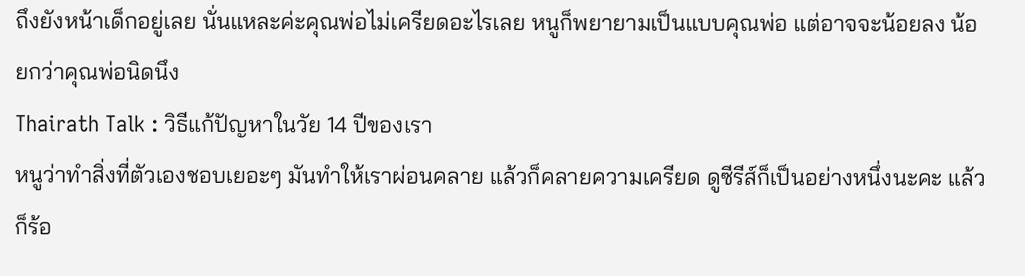ถึงยังหน้าเด็กอยู่เลย นั่นแหละค่ะคุณพ่อไม่เครียดอะไรเลย หนูก็พยายามเป็นแบบคุณพ่อ แต่อาจจะน้อยลง น้อยกว่าคุณพ่อนิดนึง
Thairath Talk : วิธีแก้ปัญหาในวัย 14 ปีของเรา
หนูว่าทำสิ่งที่ตัวเองชอบเยอะๆ มันทำให้เราผ่อนคลาย แล้วก็คลายความเครียด ดูซีรีส์ก็เป็นอย่างหนึ่งนะคะ แล้วก็ร้อ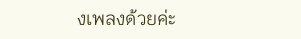งเพลงด้วยค่ะ